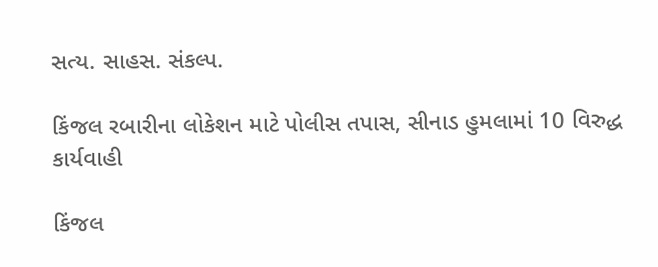સત્ય. સાહસ. સંકલ્પ.

કિંજલ રબારીના લોકેશન માટે પોલીસ તપાસ, સીનાડ હુમલામાં 10 વિરુદ્ધ કાર્યવાહી

કિંજલ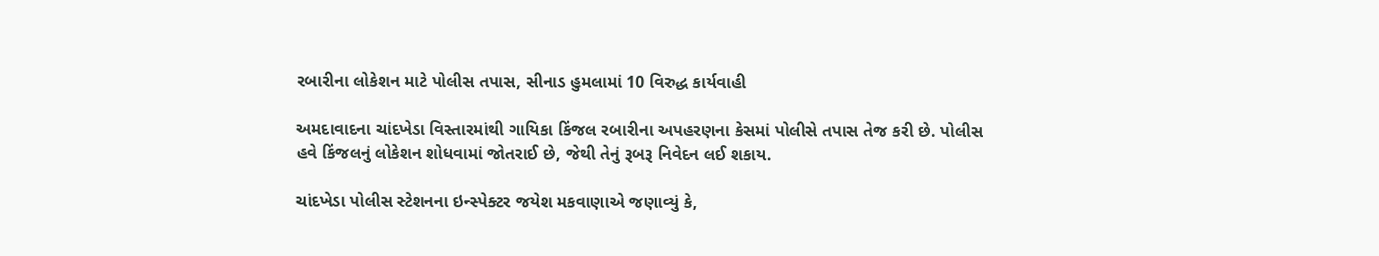રબારીના લોકેશન માટે પોલીસ તપાસ, સીનાડ હુમલામાં 10 વિરુદ્ધ કાર્યવાહી

અમદાવાદના ચાંદખેડા વિસ્તારમાંથી ગાયિકા કિંજલ રબારીના અપહરણના કેસમાં પોલીસે તપાસ તેજ કરી છે. પોલીસ હવે કિંજલનું લોકેશન શોધવામાં જોતરાઈ છે, જેથી તેનું રૂબરૂ નિવેદન લઈ શકાય.

ચાંદખેડા પોલીસ સ્ટેશનના ઇન્સ્પેક્ટર જયેશ મકવાણાએ જણાવ્યું કે,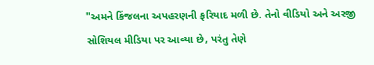"અમને કિંજલના અપહરણની ફરિયાદ મળી છે. તેનો વીડિયો અને અરજી સોશિયલ મીડિયા પર આવ્યા છે, પરંતુ તેણે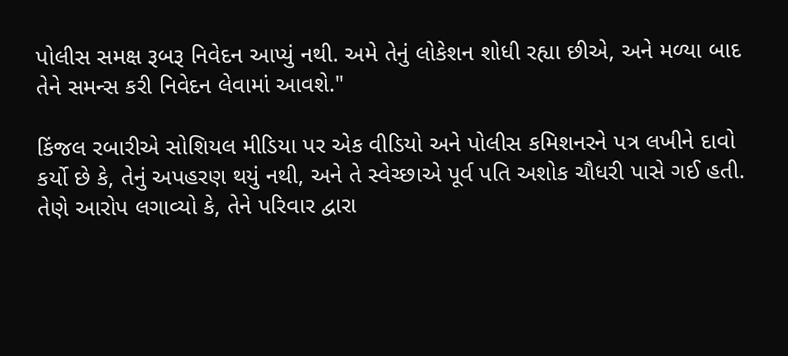પોલીસ સમક્ષ રૂબરૂ નિવેદન આપ્યું નથી. અમે તેનું લોકેશન શોધી રહ્યા છીએ, અને મળ્યા બાદ તેને સમન્સ કરી નિવેદન લેવામાં આવશે."

કિંજલ રબારીએ સોશિયલ મીડિયા પર એક વીડિયો અને પોલીસ કમિશનરને પત્ર લખીને દાવો કર્યો છે કે, તેનું અપહરણ થયું નથી, અને તે સ્વેચ્છાએ પૂર્વ પતિ અશોક ચૌધરી પાસે ગઈ હતી. તેણે આરોપ લગાવ્યો કે, તેને પરિવાર દ્વારા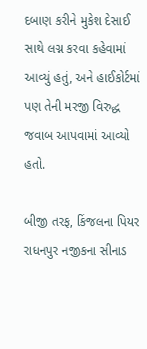દબાણ કરીને મુકેશ દેસાઈ સાથે લગ્ન કરવા કહેવામાં આવ્યું હતું, અને હાઈકોર્ટમાં પણ તેની મરજી વિરુદ્ધ જવાબ આપવામાં આવ્યો હતો.

બીજી તરફ, કિંજલના પિયર રાધનપુર નજીકના સીનાડ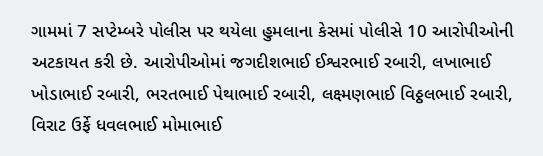ગામમાં 7 સપ્ટેમ્બરે પોલીસ પર થયેલા હુમલાના કેસમાં પોલીસે 10 આરોપીઓની અટકાયત કરી છે. આરોપીઓમાં જગદીશભાઈ ઈશ્વરભાઈ રબારી, લખાભાઈ ખોડાભાઈ રબારી, ભરતભાઈ પેથાભાઈ રબારી, લક્ષ્મણભાઈ વિઠ્ઠલભાઈ રબારી, વિરાટ ઉર્ફે ધવલભાઈ મોમાભાઈ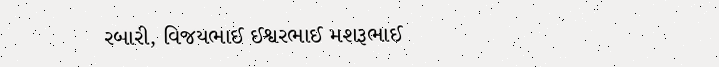રબારી, વિજયભાઈ ઈશ્વરભાઈ મશરૂભાઈ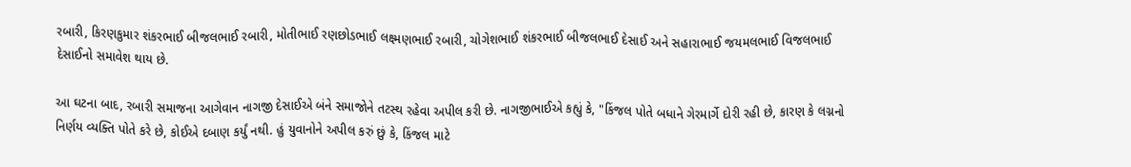રબારી, કિરણકુમાર શંકરભાઈ બીજલભાઈ રબારી, મોતીભાઈ રણછોડભાઈ લક્ષ્મણભાઈ રબારી, ચોગેશભાઈ શંકરભાઈ બીજલભાઈ દેસાઈ અને સહારાભાઈ જયમલભાઈ વિજલભાઈ દેસાઈનો સમાવેશ થાય છે.

આ ઘટના બાદ, રબારી સમાજના આગેવાન નાગજી દેસાઈએ બંને સમાજોને તટસ્થ રહેવા અપીલ કરી છે. નાગજીભાઈએ કહ્યું કે, "કિંજલ પોતે બધાને ગેરમાર્ગે દોરી રહી છે, કારણ કે લગ્નનો નિર્ણય વ્યક્તિ પોતે કરે છે, કોઈએ દબાણ કર્યું નથી. હું યુવાનોને અપીલ કરું છું કે, કિંજલ માટે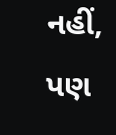નહીં, પણ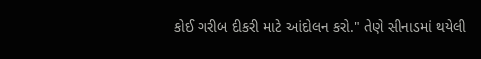કોઈ ગરીબ દીકરી માટે આંદોલન કરો." તેણે સીનાડમાં થયેલી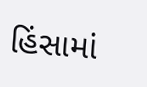હિંસામાં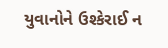યુવાનોને ઉશ્કેરાઈ ન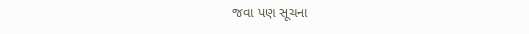જવા પણ સૂચના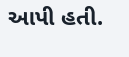આપી હતી.